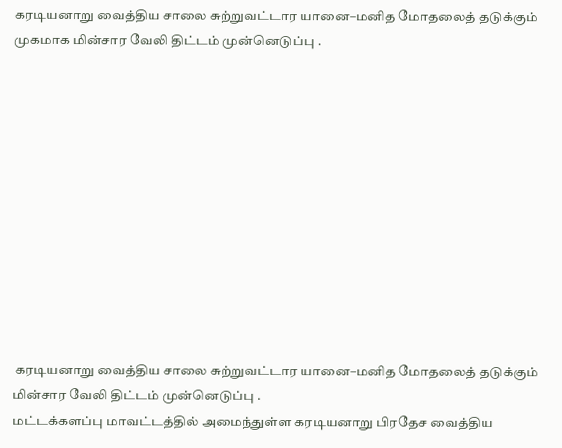கரடியனாறு வைத்திய சாலை சுற்றுவட்டார யானை–மனித மோதலைத் தடுக்கும் முகமாக மின்சார வேலி திட்டம் முன்னெடுப்பு .












 கரடியனாறு வைத்திய சாலை சுற்றுவட்டார யானை–மனித மோதலைத் தடுக்கும் மின்சார வேலி திட்டம் முன்னெடுப்பு .
மட்டக்களப்பு மாவட்டத்தில் அமைந்துள்ள கரடியனாறு பிரதேச வைத்திய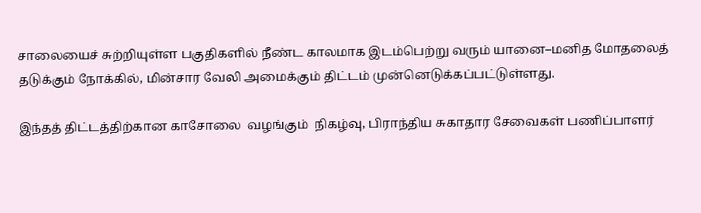சாலையைச் சுற்றியுள்ள பகுதிகளில் நீண்ட காலமாக இடம்பெற்று வரும் யானை–மனித மோதலைத் தடுக்கும் நோக்கில், மின்சார வேலி அமைக்கும் திட்டம் முன்னெடுக்கப்பட்டுள்ளது.

இந்தத் திட்டத்திற்கான காசோலை  வழங்கும்  நிகழ்வு, பிராந்திய சுகாதார சேவைகள் பணிப்பாளர்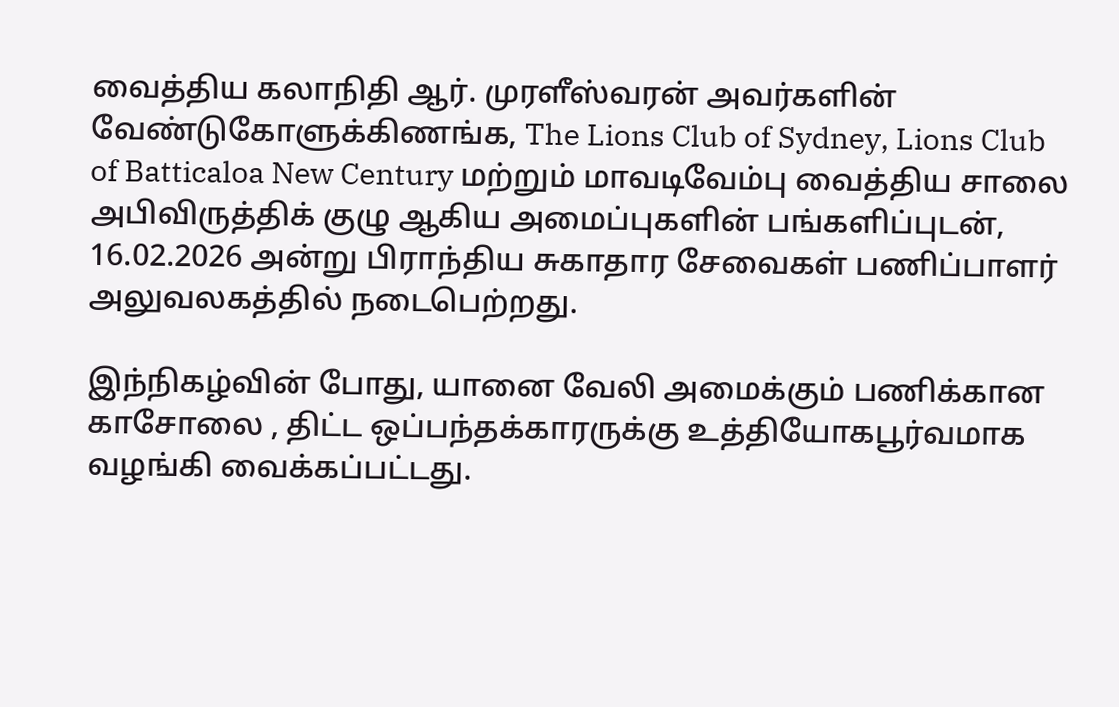வைத்திய கலாநிதி ஆர். முரளீஸ்வரன் அவர்களின் வேண்டுகோளுக்கிணங்க, The Lions Club of Sydney, Lions Club of Batticaloa New Century மற்றும் மாவடிவேம்பு வைத்திய சாலை அபிவிருத்திக் குழு ஆகிய அமைப்புகளின் பங்களிப்புடன், 16.02.2026 அன்று பிராந்திய சுகாதார சேவைகள் பணிப்பாளர் அலுவலகத்தில் நடைபெற்றது.

இந்நிகழ்வின் போது, யானை வேலி அமைக்கும் பணிக்கான காசோலை , திட்ட ஒப்பந்தக்காரருக்கு உத்தியோகபூர்வமாக வழங்கி வைக்கப்பட்டது.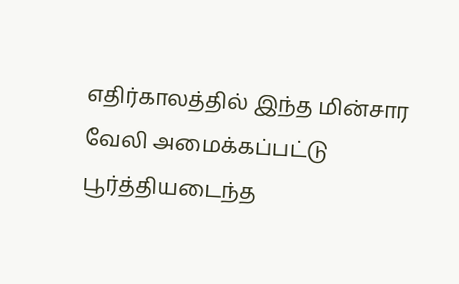எதிர்காலத்தில் இந்த மின்சார வேலி அமைக்கப்பட்டு பூர்த்தியடைந்த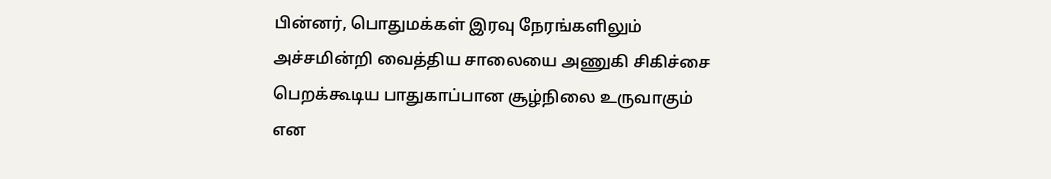பின்னர், பொதுமக்கள் இரவு நேரங்களிலும் அச்சமின்றி வைத்திய சாலையை அணுகி சிகிச்சை பெறக்கூடிய பாதுகாப்பான சூழ்நிலை உருவாகும் என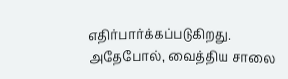எதிர்பார்க்கப்படுகிறது. அதேபோல், வைத்திய சாலை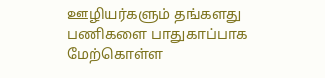ஊழியர்களும் தங்களது பணிகளை பாதுகாப்பாக மேற்கொள்ள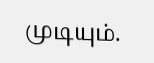முடியும்.